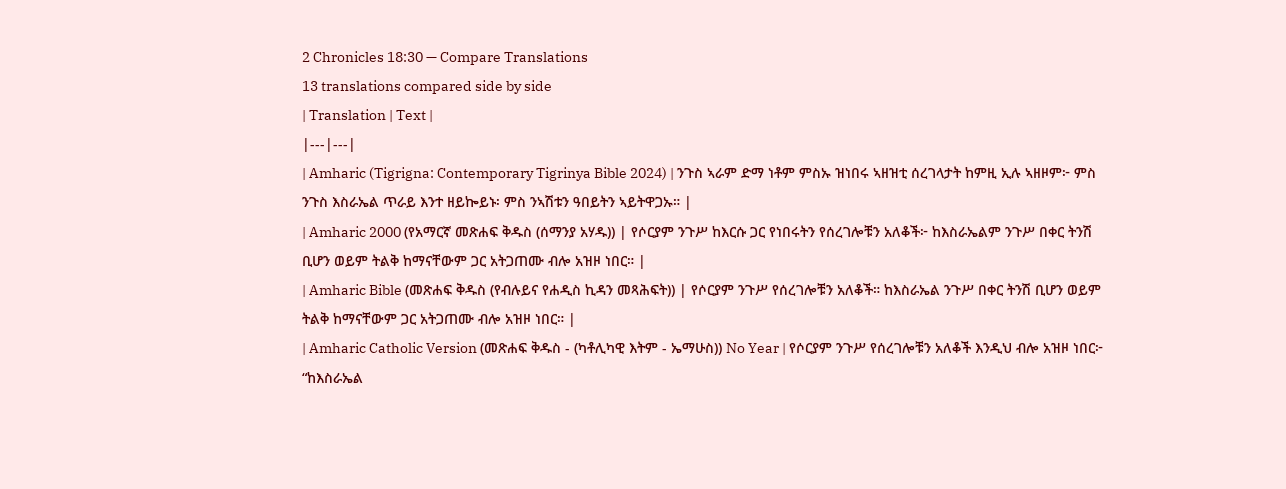2 Chronicles 18:30 — Compare Translations
13 translations compared side by side
| Translation | Text |
|---|---|
| Amharic (Tigrigna: Contemporary Tigrinya Bible 2024) | ንጉስ ኣራም ድማ ነቶም ምስኡ ዝነበሩ ኣዘዝቲ ሰረገላታት ከምዚ ኢሉ ኣዘዞም፦ ምስ ንጉስ እስራኤል ጥራይ እንተ ዘይኰይኑ፡ ምስ ንኣሽቱን ዓበይትን ኣይትዋጋኡ። |
| Amharic 2000 (የአማርኛ መጽሐፍ ቅዱስ (ሰማንያ አሃዱ)) | የሶርያም ንጉሥ ከእርሱ ጋር የነበሩትን የሰረገሎቹን አለቆች፦ ከእስራኤልም ንጉሥ በቀር ትንሽ ቢሆን ወይም ትልቅ ከማናቸውም ጋር አትጋጠሙ ብሎ አዝዞ ነበር። |
| Amharic Bible (መጽሐፍ ቅዱስ (የብሉይና የሐዲስ ኪዳን መጻሕፍት)) | የሶርያም ንጉሥ የሰረገሎቹን አለቆች። ከእስራኤል ንጉሥ በቀር ትንሽ ቢሆን ወይም ትልቅ ከማናቸውም ጋር አትጋጠሙ ብሎ አዝዞ ነበር። |
| Amharic Catholic Version (መጽሐፍ ቅዱስ - (ካቶሊካዊ እትም - ኤማሁስ)) No Year | የሶርያም ንጉሥ የሰረገሎቹን አለቆች እንዲህ ብሎ አዝዞ ነበር፦ “ከእስራኤል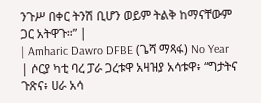ንጉሥ በቀር ትንሽ ቢሆን ወይም ትልቅ ከማናቸውም ጋር አትዋጉ።” |
| Amharic Dawro DFBE (ጌሻ ማጻፋ) No Year | ሶርያ ካቲ ባረ ፓራ ጋረቱዋ አዛዝያ አሳቱዋ፥ “ግታትና ጉጽና፥ ሀራ አሳ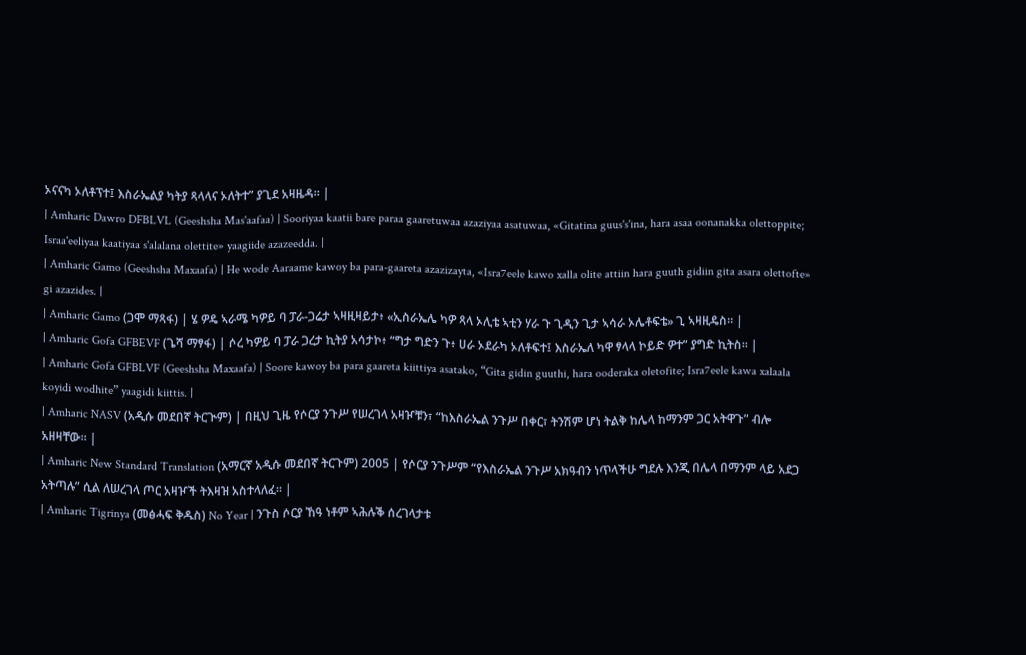ኦናናካ ኦለቶፕተ፤ እስራኤልያ ካትያ ጻላላና ኦለትተ” ያጊደ አዛዜዳ። |
| Amharic Dawro DFBLVL (Geeshsha Mas'aafaa) | Sooriyaa kaatii bare paraa gaaretuwaa azaziyaa asatuwaa, «Gitatina guus's'ina, hara asaa oonanakka olettoppite; Israa'eeliyaa kaatiyaa s'alalana olettite» yaagiide azazeedda. |
| Amharic Gamo (Geeshsha Maxaafa) | He wode Aaraame kawoy ba para-gaareta azazizayta, «Isra7eele kawo xalla olite attiin hara guuth gidiin gita asara olettofte» gi azazides. |
| Amharic Gamo (ጋሞ ማጻፋ) | ሄ ዎዴ ኣራሜ ካዎይ ባ ፓራ-ጋሬታ ኣዛዚዛይታ፥ «ኢስራኤሌ ካዎ ጻላ ኦሊቴ ኣቲን ሃራ ጉ ጊዲን ጊታ ኣሳራ ኦሌቶፍቴ» ጊ ኣዛዚዴስ። |
| Amharic Gofa GFBEVF (ጌሻ ማፃፋ) | ሶረ ካዎይ ባ ፓራ ጋረታ ኪትያ አሳታኮ፥ “ግታ ግድን ጉ፥ ሀራ ኦደራካ ኦለቶፍተ፤ እስራኤለ ካዋ ፃላላ ኮይድ ዎተ” ያግድ ኪትስ። |
| Amharic Gofa GFBLVF (Geeshsha Maxaafa) | Soore kawoy ba para gaareta kiittiya asatako, “Gita gidin guuthi, hara ooderaka oletofite; Isra7eele kawa xalaala koyidi wodhite” yaagidi kiittis. |
| Amharic NASV (አዲሱ መደበኛ ትርጒም) | በዚህ ጊዜ የሶርያ ንጉሥ የሠረገላ አዛዦቹን፣ “ከእስራኤል ንጉሥ በቀር፣ ትንሽም ሆነ ትልቅ ከሌላ ከማንም ጋር አትዋጉ” ብሎ አዘዛቸው። |
| Amharic New Standard Translation (አማርኛ አዲሱ መደበኛ ትርጉም) 2005 | የሶርያ ንጉሥም “የእስራኤል ንጉሥ አክዓብን ነጥላችሁ ግደሉ እንጂ በሌላ በማንም ላይ አደጋ አትጣሉ” ሲል ለሠረገላ ጦር አዛዦች ትእዛዝ አስተላለፈ። |
| Amharic Tigrinya (መፅሓፍ ቅዱስ) No Year | ንጉስ ሶርያ ኸዓ ነቶም ኣሕሉቕ ሰረገላታቱ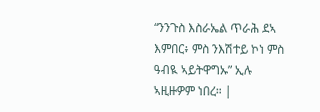“ንንጉስ እስራኤል ጥራሕ ደኣ እምበር፥ ምስ ንእሽተይ ኮነ ምስ ዓብዪ ኣይትዋግኡ” ኢሉ ኣዚዙዎም ነበረ። |